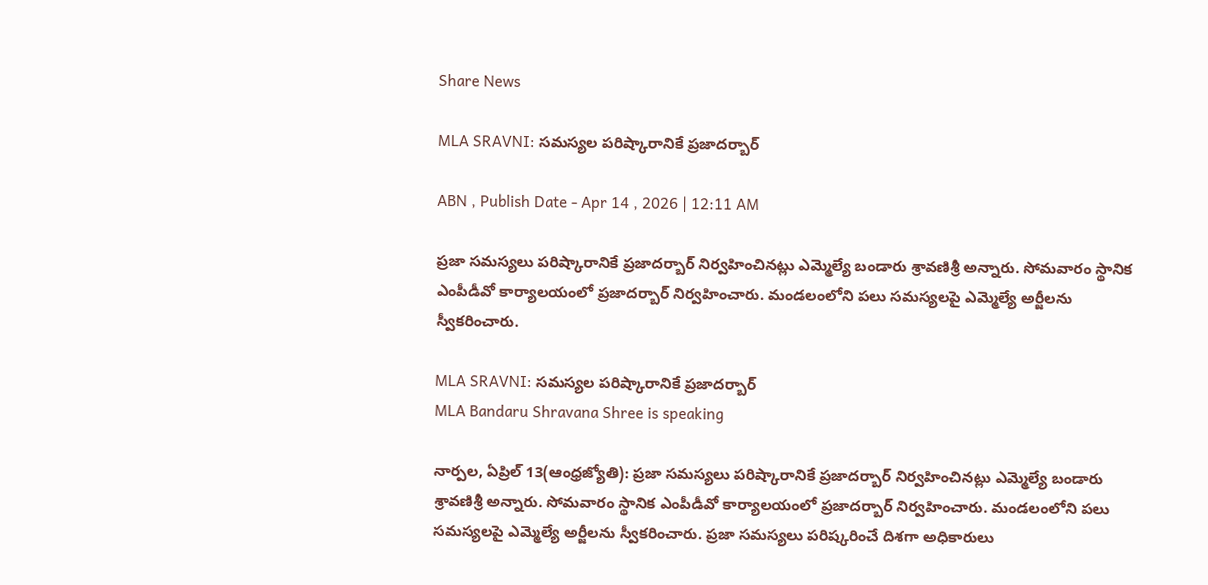Share News

MLA SRAVNI: సమస్యల పరిష్కారానికే ప్రజాదర్బార్‌

ABN , Publish Date - Apr 14 , 2026 | 12:11 AM

ప్రజా సమస్యలు పరిష్కారానికే ప్రజాదర్బార్‌ నిర్వహించినట్లు ఎమ్మెల్యే బండారు శ్రావణిశ్రీ అన్నారు. సోమవారం స్థానిక ఎంపీడీవో కార్యాలయంలో ప్రజాదర్బార్‌ నిర్వహించారు. మండలంలోని పలు సమస్యలపై ఎమ్మెల్యే అర్జీలను స్వీకరించారు.

MLA SRAVNI: సమస్యల పరిష్కారానికే ప్రజాదర్బార్‌
MLA Bandaru Shravana Shree is speaking

నార్పల, ఏప్రిల్‌ 13(ఆంధ్రజ్యోతి): ప్రజా సమస్యలు పరిష్కారానికే ప్రజాదర్బార్‌ నిర్వహించినట్లు ఎమ్మెల్యే బండారు శ్రావణిశ్రీ అన్నారు. సోమవారం స్థానిక ఎంపీడీవో కార్యాలయంలో ప్రజాదర్బార్‌ నిర్వహించారు. మండలంలోని పలు సమస్యలపై ఎమ్మెల్యే అర్జీలను స్వీకరించారు. ప్రజా సమస్యలు పరిష్కరించే దిశగా అధికారులు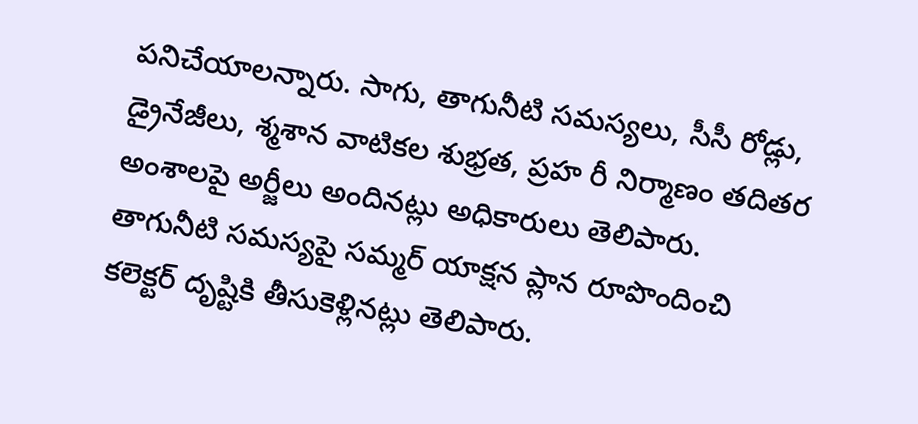పనిచేయాలన్నారు. సాగు, తాగునీటి సమస్యలు, సీసీ రోడ్లు, డ్రైనేజీలు, శ్మశాన వాటికల శుభ్రత, ప్రహ రీ నిర్మాణం తదితర అంశాలపై అర్జీలు అందినట్లు అధికారులు తెలిపారు. తాగునీటి సమస్యపై సమ్మర్‌ యాక్షన ప్లాన రూపొందించి కలెక్టర్‌ దృష్టికి తీసుకెళ్లినట్లు తెలిపారు.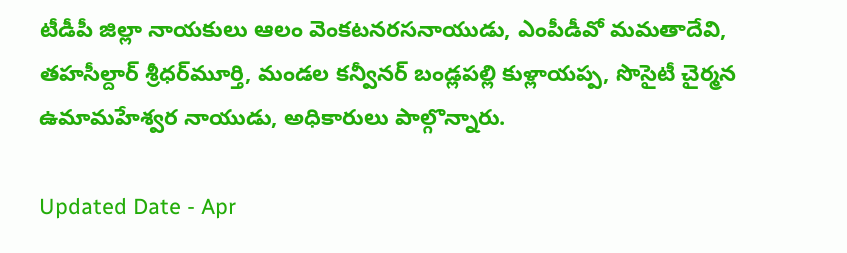టీడీపీ జిల్లా నాయకులు ఆలం వెంకటనరసనాయుడు, ఎంపీడీవో మమతాదేవి, తహసీల్దార్‌ శ్రీధర్‌మూర్తి, మండల కన్వీనర్‌ బండ్లపల్లి కుళ్లాయప్ప, సొసైటీ చైర్మన ఉమామహేశ్వర నాయుడు, అధికారులు పాల్గొన్నారు.

Updated Date - Apr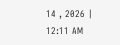14 , 2026 | 12:11 AM